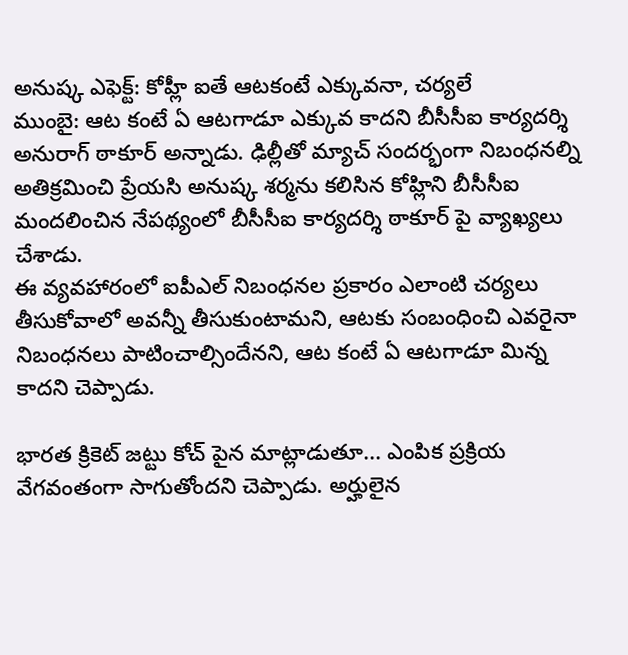అనుష్క ఎఫెక్ట్: కోహ్లీ ఐతే ఆటకంటే ఎక్కువనా, చర్యలే
ముంబై: ఆట కంటే ఏ ఆటగాడూ ఎక్కువ కాదని బీసీసీఐ కార్యదర్శి అనురాగ్ ఠాకూర్ అన్నాడు. ఢిల్లీతో మ్యాచ్ సందర్భంగా నిబంధనల్ని అతిక్రమించి ప్రేయసి అనుష్క శర్మను కలిసిన కోహ్లిని బీసీసీఐ మందలించిన నేపథ్యంలో బీసీసీఐ కార్యదర్శి ఠాకూర్ పై వ్యాఖ్యలు చేశాడు.
ఈ వ్యవహారంలో ఐపీఎల్ నిబంధనల ప్రకారం ఎలాంటి చర్యలు తీసుకోవాలో అవన్నీ తీసుకుంటామని, ఆటకు సంబంధించి ఎవరైనా నిబంధనలు పాటించాల్సిందేనని, ఆట కంటే ఏ ఆటగాడూ మిన్న కాదని చెప్పాడు.

భారత క్రికెట్ జట్టు కోచ్ పైన మాట్లాడుతూ... ఎంపిక ప్రక్రియ వేగవంతంగా సాగుతోందని చెప్పాడు. అర్హులైన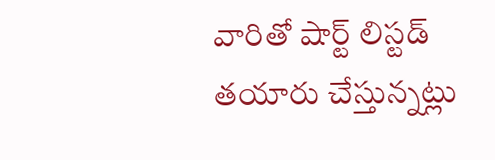వారితో షార్ట్ లిస్టడ్ తయారు చేస్తున్నట్లు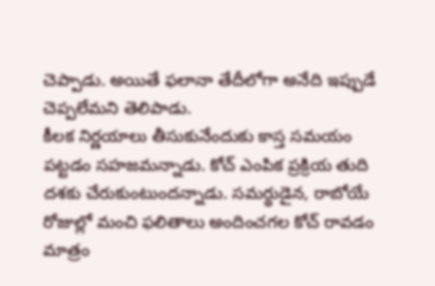చెప్పాడు. అయితే ఫలానా తేదీలోగా అనేది ఇప్పుడే చెప్పలేమని తెలిపాడు.
కీలక నిర్ణయాలు తీసుకునేందుకు కాస్త సమయం పట్టడం సహజమన్నాడు. కోచ్ ఎంపిక ప్రక్రియ తుది దశకు చేరుకుంటుందన్నాడు. సమర్థుడైన, రాబోయే రోజుల్లో మంచి ఫలితాలు అందించగల కోచ్ రావడం మాత్రం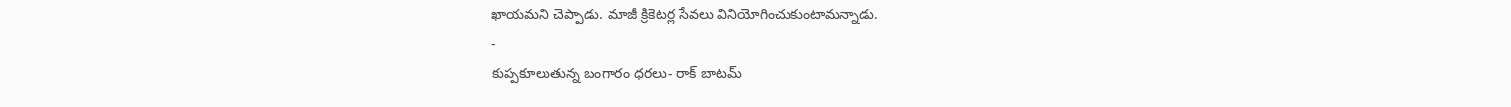ఖాయమని చెప్పాడు. మాజీ క్రికెటర్ల సేవలు వినియోగించుకుంటామన్నాడు.
-
కుప్పకూలుతున్న బంగారం ధరలు- రాక్ బాటమ్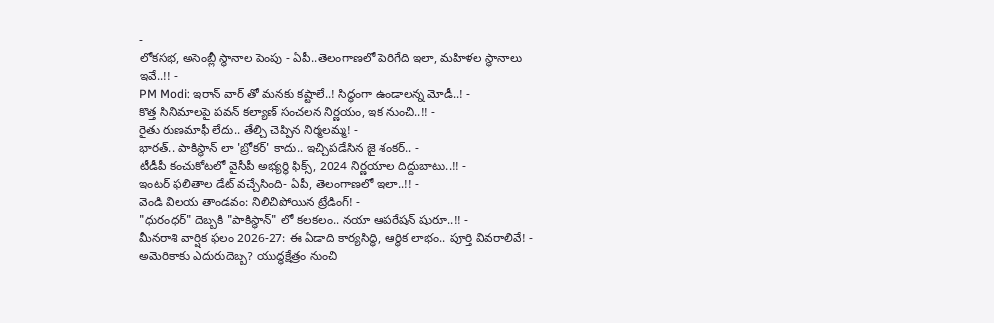-
లోకసభ, అసెంబ్లీ స్థానాల పెంపు - ఏపీ..తెలంగాణలో పెరిగేది ఇలా, మహిళల స్థానాలు ఇవే..!! -
PM Modi: ఇరాన్ వార్ తో మనకు కష్టాలే..! సిద్ధంగా ఉండాలన్న మోడీ..! -
కొత్త సినిమాలపై పవన్ కల్యాణ్ సంచలన నిర్ణయం, ఇక నుంచి..!! -
రైతు రుణమాఫీ లేదు.. తేల్చి చెప్పిన నిర్మలమ్మ! -
భారత్.. పాకిస్థాన్ లా 'బ్రోకర్' కాదు.. ఇచ్చిపడేసిన జై శంకర్.. -
టీడీపీ కంచుకోటలో వైసీపీ అభ్యర్ధి ఫిక్స్, 2024 నిర్ణయాల దిద్దుబాటు..!! -
ఇంటర్ ఫలితాల డేట్ వచ్చేసింది- ఏపీ, తెలంగాణలో ఇలా..!! -
వెండి విలయ తాండవం: నిలిచిపోయిన ట్రేడింగ్! -
"ధురంధర్" దెబ్బకి "పాకిస్థాన్" లో కలకలం.. నయా ఆపరేషన్ షురూ..!! -
మీనరాశి వార్షిక ఫలం 2026-27: ఈ ఏడాది కార్యసిద్ధి, ఆర్థిక లాభం.. పూర్తి వివరాలివే! -
అమెరికాకు ఎదురుదెబ్బ? యుద్ధక్షేత్రం నుంచి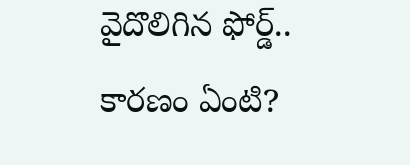వైదొలిగిన ఫోర్డ్.. కారణం ఏంటి?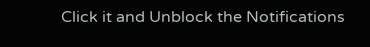Click it and Unblock the Notifications